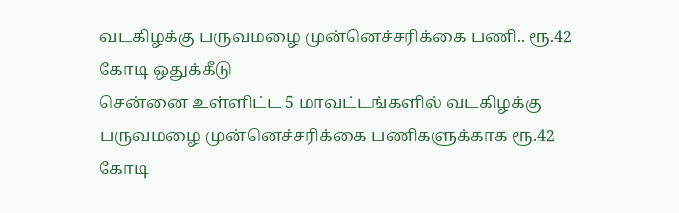வடகிழக்கு பருவமழை முன்னெச்சரிக்கை பணி.. ரூ.42 கோடி ஒதுக்கீடு
சென்னை உள்ளிட்ட 5 மாவட்டங்களில் வடகிழக்கு பருவமழை முன்னெச்சரிக்கை பணிகளுக்காக ரூ.42 கோடி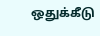ஒதுக்கீடு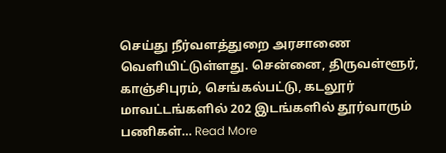செய்து நீர்வளத்துறை அரசாணை வெளியிட்டுள்ளது. சென்னை, திருவள்ளூர், காஞ்சிபுரம், செங்கல்பட்டு, கடலூர் மாவட்டங்களில் 202 இடங்களில் தூர்வாரும் பணிகள்… Read More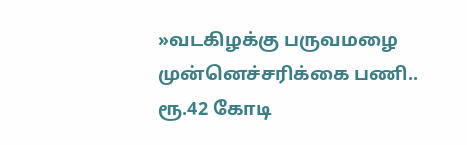»வடகிழக்கு பருவமழை முன்னெச்சரிக்கை பணி.. ரூ.42 கோடி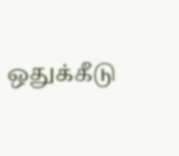ஒதுக்கீடு